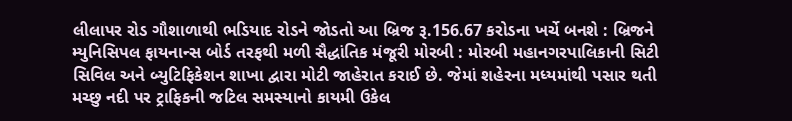લીલાપર રોડ ગૌશાળાથી ભડિયાદ રોડને જોડતો આ બ્રિજ રૂ.156.67 કરોડના ખર્ચે બનશે : બ્રિજને મ્યુનિસિપલ ફાયનાન્સ બોર્ડ તરફથી મળી સૈદ્ધાંતિક મંજૂરી મોરબી : મોરબી મહાનગરપાલિકાની સિટી સિવિલ અને બ્યુટિફિકેશન શાખા દ્વારા મોટી જાહેરાત કરાઈ છે. જેમાં શહેરના મધ્યમાંથી પસાર થતી મચ્છુ નદી પર ટ્રાફિકની જટિલ સમસ્યાનો કાયમી ઉકેલ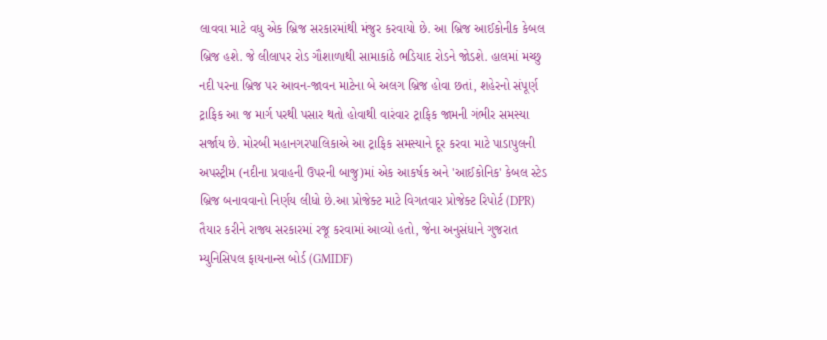લાવવા માટે વધુ એક બ્રિજ સરકારમાંથી મંજુર કરવાયો છે. આ બ્રિજ આઈકોનીક કેબલ બ્રિજ હશે. જે લીલાપર રોડ ગૌશાળાથી સામાકાંઠે ભડિયાદ રોડને જોડશે. હાલમાં મચ્છુ નદી પરના બ્રિજ પર આવન-જાવન માટેના બે અલગ બ્રિજ હોવા છતાં, શહેરનો સંપૂર્ણ ટ્રાફિક આ જ માર્ગ પરથી પસાર થતો હોવાથી વારંવાર ટ્રાફિક જામની ગંભીર સમસ્યા સર્જાય છે. મોરબી મહાનગરપાલિકાએ આ ટ્રાફિક સમસ્યાને દૂર કરવા માટે પાડાપુલની અપસ્ટ્રીમ (નદીના પ્રવાહની ઉપરની બાજુ)માં એક આકર્ષક અને 'આઈકોનિક' કેબલ સ્ટેડ બ્રિજ બનાવવાનો નિર્ણય લીધો છે.આ પ્રોજેક્ટ માટે વિગતવાર પ્રોજેક્ટ રિપોર્ટ (DPR) તૈયાર કરીને રાજ્ય સરકારમાં રજૂ કરવામાં આવ્યો હતો, જેના અનુસંધાને ગુજરાત મ્યુનિસિપલ ફાયનાન્સ બોર્ડ (GMIDF)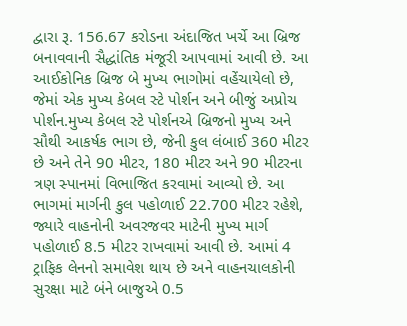દ્વારા રૂ. 156.67 કરોડના અંદાજિત ખર્ચે આ બ્રિજ બનાવવાની સૈદ્ધાંતિક મંજૂરી આપવામાં આવી છે. આ આઈકોનિક બ્રિજ બે મુખ્ય ભાગોમાં વહેંચાયેલો છે, જેમાં એક મુખ્ય કેબલ સ્ટે પોર્શન અને બીજું અપ્રોચ પોર્શન.મુખ્ય કેબલ સ્ટે પોર્શનએ બ્રિજનો મુખ્ય અને સૌથી આકર્ષક ભાગ છે, જેની કુલ લંબાઈ 360 મીટર છે અને તેને 90 મીટર, 180 મીટર અને 90 મીટરના ત્રણ સ્પાનમાં વિભાજિત કરવામાં આવ્યો છે. આ ભાગમાં માર્ગની કુલ પહોળાઈ 22.700 મીટર રહેશે, જ્યારે વાહનોની અવરજવર માટેની મુખ્ય માર્ગ પહોળાઈ 8.5 મીટર રાખવામાં આવી છે. આમાં 4 ટ્રાફિક લેનનો સમાવેશ થાય છે અને વાહનચાલકોની સુરક્ષા માટે બંને બાજુએ 0.5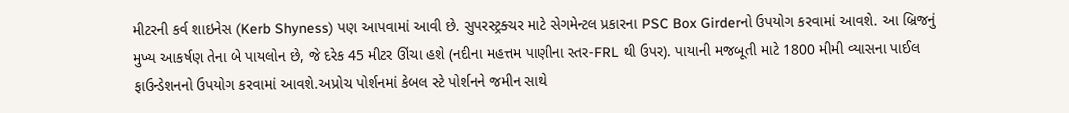મીટરની કર્વ શાઇનેસ (Kerb Shyness) પણ આપવામાં આવી છે. સુપરસ્ટ્રક્ચર માટે સેગમેન્ટલ પ્રકારના PSC Box Girderનો ઉપયોગ કરવામાં આવશે. આ બ્રિજનું મુખ્ય આકર્ષણ તેના બે પાયલોન છે, જે દરેક 45 મીટર ઊંચા હશે (નદીના મહત્તમ પાણીના સ્તર-FRL થી ઉપર). પાયાની મજબૂતી માટે 1800 મીમી વ્યાસના પાઈલ ફાઉન્ડેશનનો ઉપયોગ કરવામાં આવશે.અપ્રોચ પોર્શનમાં કેબલ સ્ટે પોર્શનને જમીન સાથે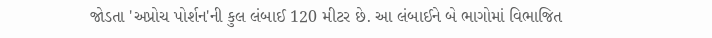જોડતા 'અપ્રોચ પોર્શન'ની કુલ લંબાઈ 120 મીટર છે. આ લંબાઈને બે ભાગોમાં વિભાજિત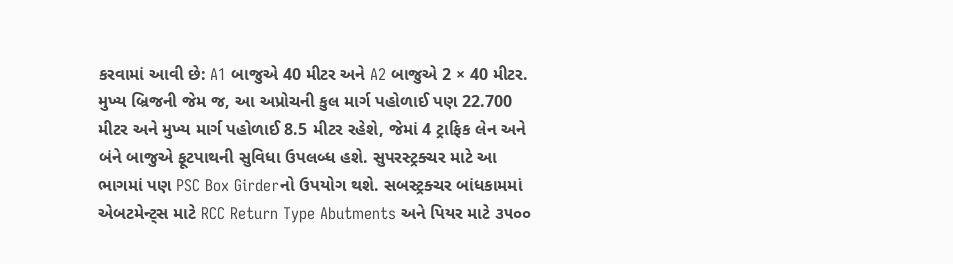કરવામાં આવી છે: A1 બાજુએ 40 મીટર અને A2 બાજુએ 2 × 40 મીટર. મુખ્ય બ્રિજની જેમ જ, આ અપ્રોચની કુલ માર્ગ પહોળાઈ પણ 22.700 મીટર અને મુખ્ય માર્ગ પહોળાઈ 8.5 મીટર રહેશે, જેમાં 4 ટ્રાફિક લેન અને બંને બાજુએ ફૂટપાથની સુવિધા ઉપલબ્ધ હશે. સુપરસ્ટ્રક્ચર માટે આ ભાગમાં પણ PSC Box Girderનો ઉપયોગ થશે. સબસ્ટ્રક્ચર બાંધકામમાં એબટમેન્ટ્સ માટે RCC Return Type Abutments અને પિયર માટે ૩૫૦૦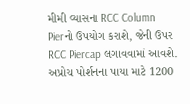મીમી વ્યાસના RCC Column Pierનો ઉપયોગ કરાશે, જેની ઉપર RCC Piercap લગાવવામાં આવશે. અપ્રોચ પોર્શનના પાયા માટે 1200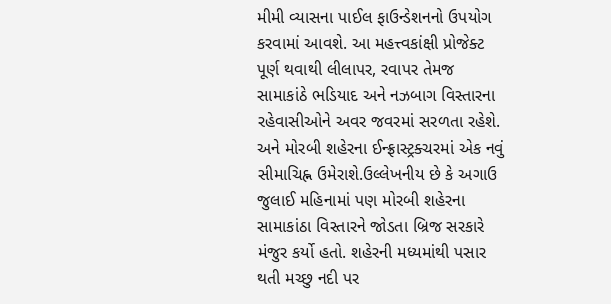મીમી વ્યાસના પાઈલ ફાઉન્ડેશનનો ઉપયોગ કરવામાં આવશે. આ મહત્ત્વકાંક્ષી પ્રોજેક્ટ પૂર્ણ થવાથી લીલાપર, રવાપર તેમજ સામાકાંઠે ભડિયાદ અને નઝબાગ વિસ્તારના રહેવાસીઓને અવર જવરમાં સરળતા રહેશે. અને મોરબી શહેરના ઈન્ફ્રાસ્ટ્રક્ચરમાં એક નવું સીમાચિહ્ન ઉમેરાશે.ઉલ્લેખનીય છે કે અગાઉ જુલાઈ મહિનામાં પણ મોરબી શહેરના સામાકાંઠા વિસ્તારને જોડતા બ્રિજ સરકારે મંજુર કર્યો હતો. શહેરની મધ્યમાંથી પસાર થતી મચ્છુ નદી પર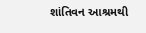શાંતિવન આશ્રમથી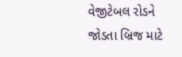વેજીટેબલ રોડને જોડતા બ્રિજ માટે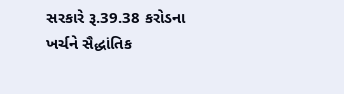સરકારે રૂ.39.38 કરોડના ખર્ચને સૈદ્ધાંતિક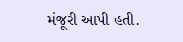મંજૂરી આપી હતી.